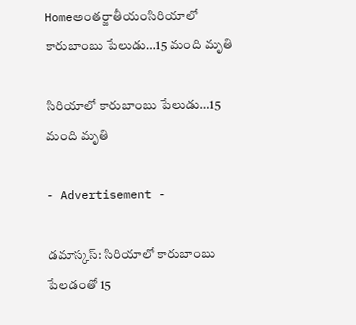Homeఅంతర్జాతీయంసిరియాలో కారుబాంబు పేలుడు…15 మంది మృతి

సిరియాలో కారుబాంబు పేలుడు…15 మంది మృతి

- Advertisement -

డమాస్కస్‌: సిరియాలో కారుబాంబు పేలడంతో 15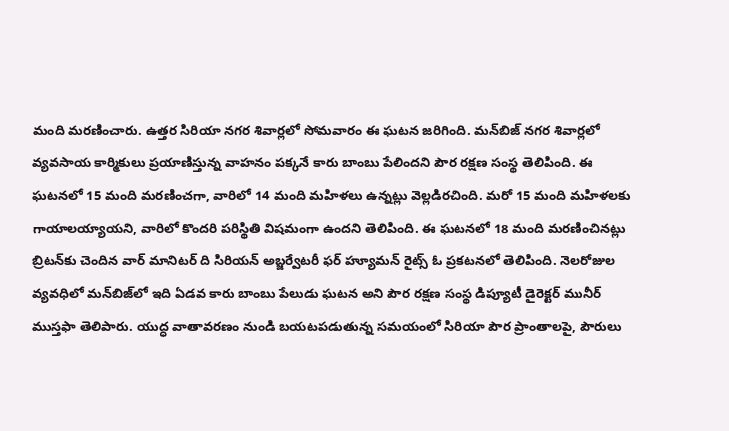మంది మరణించారు. ఉత్తర సిరియా నగర శివార్లలో సోమవారం ఈ ఘటన జరిగింది. మన్‌బిజ్‌ నగర శివార్లలో వ్యవసాయ కార్మికులు ప్రయాణిస్తున్న వాహనం పక్కనే కారు బాంబు పేలిందని పౌర రక్షణ సంస్థ తెలిపింది. ఈ ఘటనలో 15 మంది మరణించగా, వారిలో 14 మంది మహిళలు ఉన్నట్లు వెల్లడిరచింది. మరో 15 మంది మహిళలకు గాయాలయ్యాయని, వారిలో కొందరి పరిస్థితి విషమంగా ఉందని తెలిపింది. ఈ ఘటనలో 18 మంది మరణించినట్లు బ్రిటన్‌కు చెందిన వార్‌ మానిటర్‌ ది సిరియన్‌ అబ్జర్వేటరీ ఫర్‌ హ్యూమన్‌ రైట్స్‌ ఓ ప్రకటనలో తెలిపింది. నెలరోజుల వ్యవధిలో మన్‌బిజ్‌లో ఇది ఏడవ కారు బాంబు పేలుడు ఘటన అని పౌర రక్షణ సంస్థ డిప్యూటీ డైరెక్టర్‌ మునీర్‌ ముస్తఫా తెలిపారు. యుద్ధ వాతావరణం నుండి బయటపడుతున్న సమయంలో సిరియా పౌర ప్రాంతాలపై, పౌరులు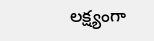లక్ష్యంగా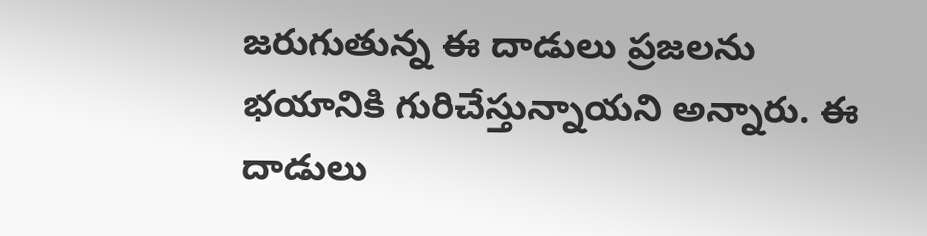జరుగుతున్న ఈ దాడులు ప్రజలను భయానికి గురిచేస్తున్నాయని అన్నారు. ఈ దాడులు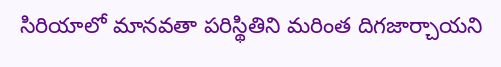సిరియాలో మానవతా పరిస్థితిని మరింత దిగజార్చాయని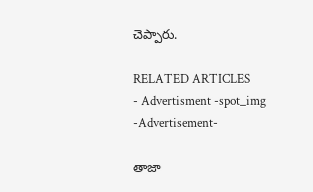చెప్పారు.

RELATED ARTICLES
- Advertisment -spot_img
-Advertisement-

తాజా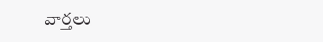వార్తలు